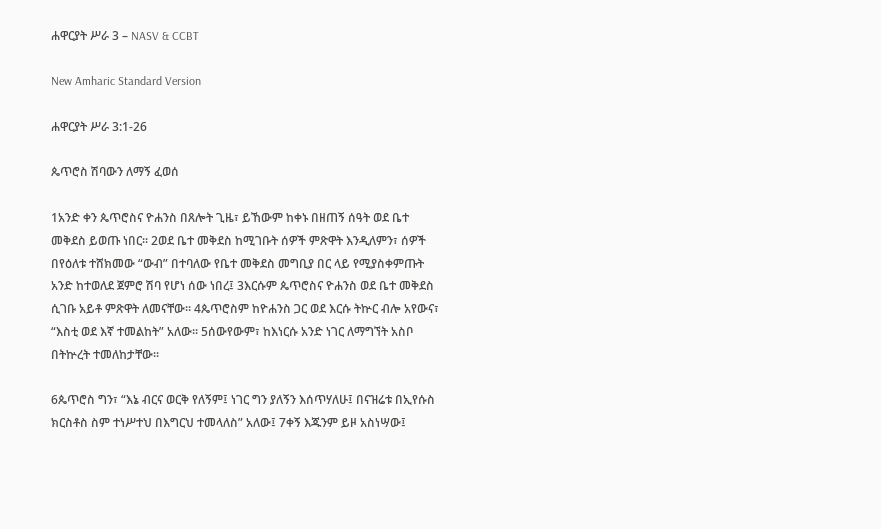ሐዋርያት ሥራ 3 – NASV & CCBT

New Amharic Standard Version

ሐዋርያት ሥራ 3:1-26

ጴጥሮስ ሽባውን ለማኝ ፈወሰ

1አንድ ቀን ጴጥሮስና ዮሐንስ በጸሎት ጊዜ፣ ይኸውም ከቀኑ በዘጠኝ ሰዓት ወደ ቤተ መቅደስ ይወጡ ነበር። 2ወደ ቤተ መቅደስ ከሚገቡት ሰዎች ምጽዋት እንዲለምን፣ ሰዎች በየዕለቱ ተሸክመው “ውብ” በተባለው የቤተ መቅደስ መግቢያ በር ላይ የሚያስቀምጡት አንድ ከተወለደ ጀምሮ ሽባ የሆነ ሰው ነበረ፤ 3እርሱም ጴጥሮስና ዮሐንስ ወደ ቤተ መቅደስ ሲገቡ አይቶ ምጽዋት ለመናቸው። 4ጴጥሮስም ከዮሐንስ ጋር ወደ እርሱ ትኵር ብሎ አየውና፣ “እስቲ ወደ እኛ ተመልከት” አለው። 5ሰውየውም፣ ከእነርሱ አንድ ነገር ለማግኘት አስቦ በትኵረት ተመለከታቸው።

6ጴጥሮስ ግን፣ “እኔ ብርና ወርቅ የለኝም፤ ነገር ግን ያለኝን እሰጥሃለሁ፤ በናዝሬቱ በኢየሱስ ክርስቶስ ስም ተነሥተህ በእግርህ ተመላለስ” አለው፤ 7ቀኝ እጁንም ይዞ አስነሣው፤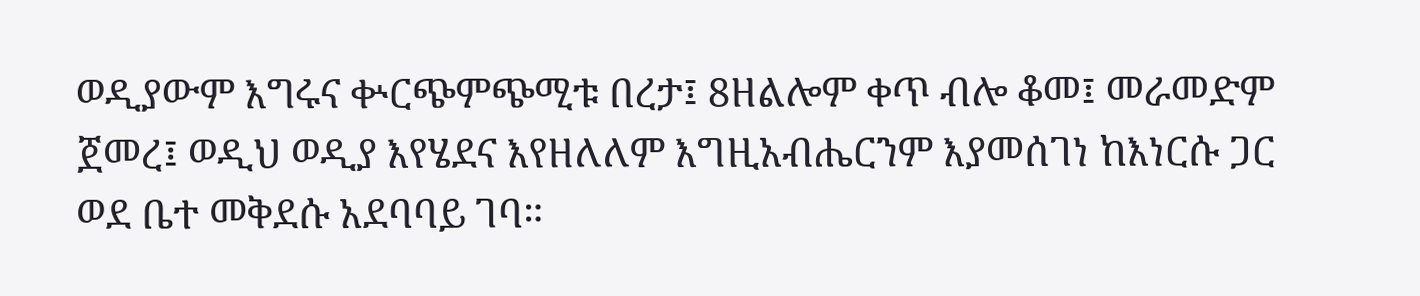ወዲያውም እግሩና ቍርጭምጭሚቱ በረታ፤ 8ዘልሎም ቀጥ ብሎ ቆመ፤ መራመድም ጀመረ፤ ወዲህ ወዲያ እየሄደና እየዘለለም እግዚአብሔርንም እያመሰገነ ከእነርሱ ጋር ወደ ቤተ መቅደሱ አደባባይ ገባ።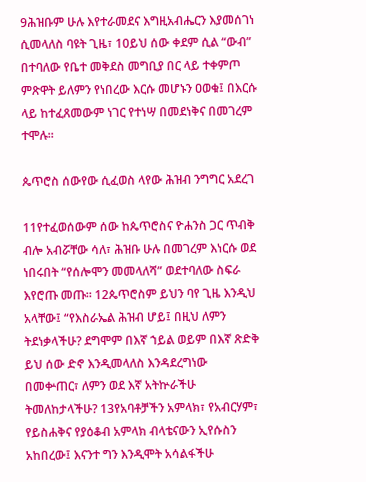9ሕዝቡም ሁሉ እየተራመደና እግዚአብሔርን እያመሰገነ ሲመላለስ ባዩት ጊዜ፣ 10ይህ ሰው ቀደም ሲል “ውብ” በተባለው የቤተ መቅደስ መግቢያ በር ላይ ተቀምጦ ምጽዋት ይለምን የነበረው እርሱ መሆኑን ዐወቁ፤ በእርሱ ላይ ከተፈጸመውም ነገር የተነሣ በመደነቅና በመገረም ተሞሉ።

ጴጥሮስ ሰውየው ሲፈወስ ላየው ሕዝብ ንግግር አደረገ

11የተፈወሰውም ሰው ከጴጥሮስና ዮሐንስ ጋር ጥብቅ ብሎ አብሯቸው ሳለ፣ ሕዝቡ ሁሉ በመገረም እነርሱ ወደ ነበሩበት “የሰሎሞን መመላለሻ” ወደተባለው ስፍራ እየሮጡ መጡ። 12ጴጥሮስም ይህን ባየ ጊዜ እንዲህ አላቸው፤ “የእስራኤል ሕዝብ ሆይ፤ በዚህ ለምን ትደነቃላችሁ? ደግሞም በእኛ ኀይል ወይም በእኛ ጽድቅ ይህ ሰው ድኖ እንዲመላለስ እንዳደረግነው በመቍጠር፣ ለምን ወደ እኛ አትኵራችሁ ትመለከታላችሁ? 13የአባቶቻችን አምላክ፣ የአብርሃም፣ የይስሐቅና የያዕቆብ አምላክ ብላቴናውን ኢየሱስን አከበረው፤ እናንተ ግን እንዲሞት አሳልፋችሁ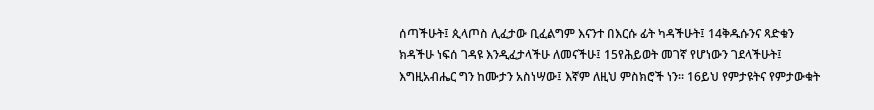ሰጣችሁት፤ ጲላጦስ ሊፈታው ቢፈልግም እናንተ በእርሱ ፊት ካዳችሁት፤ 14ቅዱሱንና ጻድቁን ክዳችሁ ነፍሰ ገዳዩ እንዲፈታላችሁ ለመናችሁ፤ 15የሕይወት መገኛ የሆነውን ገደላችሁት፤ እግዚአብሔር ግን ከሙታን አስነሣው፤ እኛም ለዚህ ምስክሮች ነን። 16ይህ የምታዩትና የምታውቁት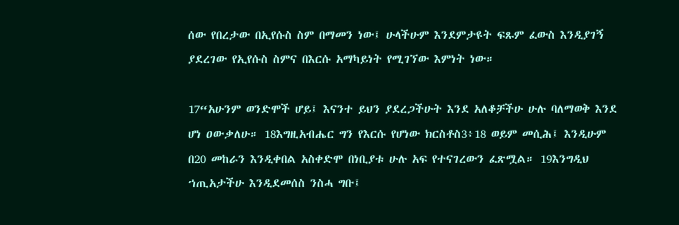ሰው የበረታው በኢየሱስ ስም በማመን ነው፤ ሁላችሁም እንደምታዩት ፍጹም ፈውስ እንዲያገኝ ያደረገው የኢየሱስ ስምና በእርሱ አማካይነት የሚገኘው እምነት ነው።

17“አሁንም ወንድሞች ሆይ፤ እናንተ ይህን ያደረጋችሁት እንደ አለቆቻችሁ ሁሉ ባለማወቅ እንደ ሆነ ዐውቃለሁ። 18እግዚአብሔር ግን የእርሱ የሆነው ክርስቶስ3፥18 ወይም መሲሕ፤ እንዲሁም በ20 መከራን እንዲቀበል አስቀድሞ በነቢያቱ ሁሉ አፍ የተናገረውን ፈጽሟል። 19እንግዲህ ኀጢአታችሁ እንዲደመሰስ ንስሓ ግቡ፤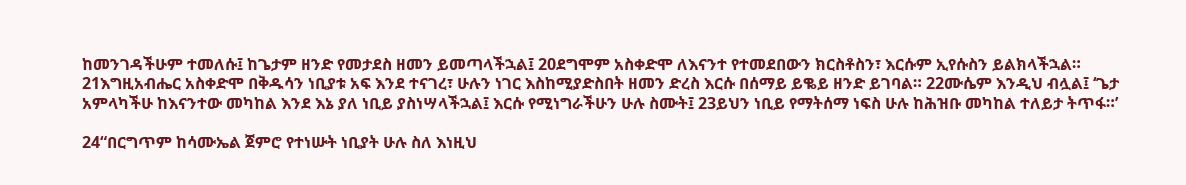ከመንገዳችሁም ተመለሱ፤ ከጌታም ዘንድ የመታደስ ዘመን ይመጣላችኋል፤ 20ደግሞም አስቀድሞ ለእናንተ የተመደበውን ክርስቶስን፣ እርሱም ኢየሱስን ይልክላችኋል። 21እግዚአብሔር አስቀድሞ በቅዱሳን ነቢያቱ አፍ እንደ ተናገረ፣ ሁሉን ነገር እስከሚያድስበት ዘመን ድረስ እርሱ በሰማይ ይቈይ ዘንድ ይገባል። 22ሙሴም እንዲህ ብሏል፤ ‘ጌታ አምላካችሁ ከእናንተው መካከል እንደ እኔ ያለ ነቢይ ያስነሣላችኋል፤ እርሱ የሚነግራችሁን ሁሉ ስሙት፤ 23ይህን ነቢይ የማትሰማ ነፍስ ሁሉ ከሕዝቡ መካከል ተለይታ ትጥፋ።’

24“በርግጥም ከሳሙኤል ጀምሮ የተነሡት ነቢያት ሁሉ ስለ እነዚህ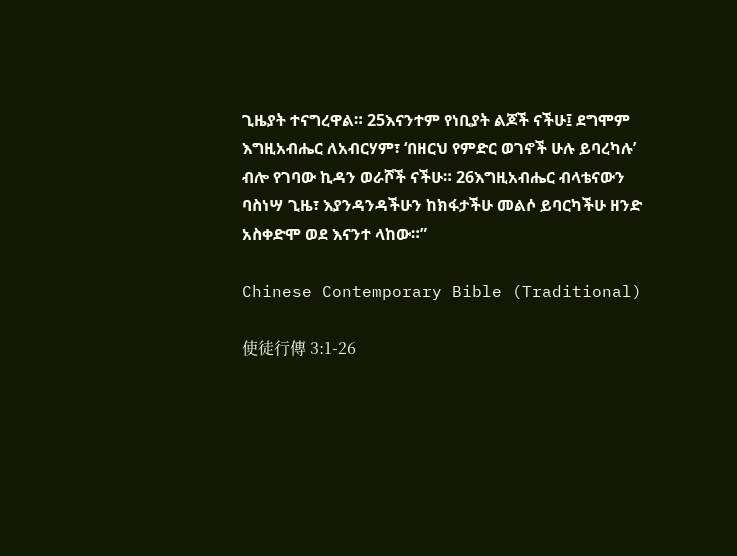ጊዜያት ተናግረዋል። 25እናንተም የነቢያት ልጆች ናችሁ፤ ደግሞም እግዚአብሔር ለአብርሃም፣ ‘በዘርህ የምድር ወገኖች ሁሉ ይባረካሉ’ ብሎ የገባው ኪዳን ወራሾች ናችሁ። 26እግዚአብሔር ብላቴናውን ባስነሣ ጊዜ፣ እያንዳንዳችሁን ከክፋታችሁ መልሶ ይባርካችሁ ዘንድ አስቀድሞ ወደ እናንተ ላከው።”

Chinese Contemporary Bible (Traditional)

使徒行傳 3:1-26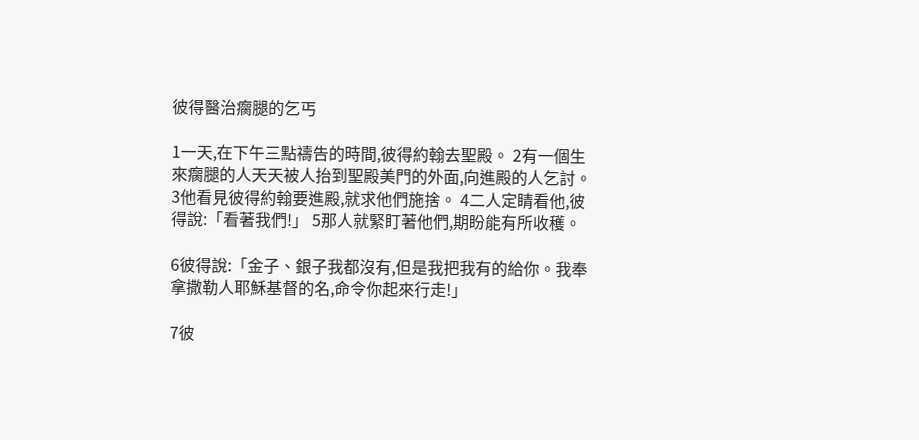彼得醫治瘸腿的乞丐

1一天,在下午三點禱告的時間,彼得約翰去聖殿。 2有一個生來瘸腿的人天天被人抬到聖殿美門的外面,向進殿的人乞討。 3他看見彼得約翰要進殿,就求他們施捨。 4二人定睛看他,彼得說:「看著我們!」 5那人就緊盯著他們,期盼能有所收穫。

6彼得說:「金子、銀子我都沒有,但是我把我有的給你。我奉拿撒勒人耶穌基督的名,命令你起來行走!」

7彼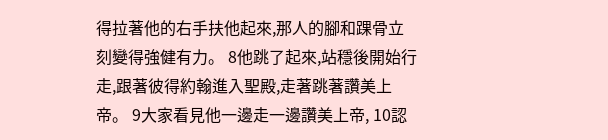得拉著他的右手扶他起來,那人的腳和踝骨立刻變得強健有力。 8他跳了起來,站穩後開始行走,跟著彼得約翰進入聖殿,走著跳著讚美上帝。 9大家看見他一邊走一邊讚美上帝, 10認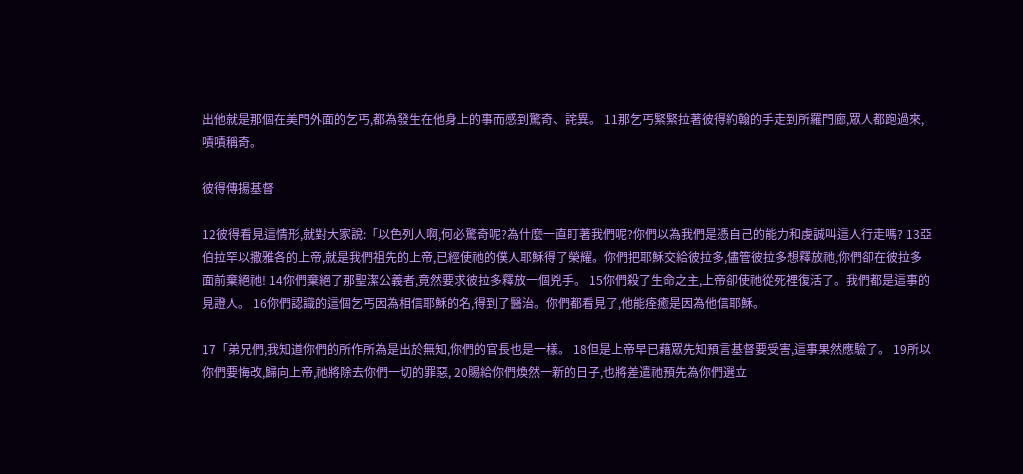出他就是那個在美門外面的乞丐,都為發生在他身上的事而感到驚奇、詫異。 11那乞丐緊緊拉著彼得約翰的手走到所羅門廊,眾人都跑過來,嘖嘖稱奇。

彼得傳揚基督

12彼得看見這情形,就對大家說:「以色列人啊,何必驚奇呢?為什麼一直盯著我們呢?你們以為我們是憑自己的能力和虔誠叫這人行走嗎? 13亞伯拉罕以撒雅各的上帝,就是我們祖先的上帝,已經使祂的僕人耶穌得了榮耀。你們把耶穌交給彼拉多,儘管彼拉多想釋放祂,你們卻在彼拉多面前棄絕祂! 14你們棄絕了那聖潔公義者,竟然要求彼拉多釋放一個兇手。 15你們殺了生命之主,上帝卻使祂從死裡復活了。我們都是這事的見證人。 16你們認識的這個乞丐因為相信耶穌的名,得到了醫治。你們都看見了,他能痊癒是因為他信耶穌。

17「弟兄們,我知道你們的所作所為是出於無知,你們的官長也是一樣。 18但是上帝早已藉眾先知預言基督要受害,這事果然應驗了。 19所以你們要悔改,歸向上帝,祂將除去你們一切的罪惡, 20賜給你們煥然一新的日子,也將差遣祂預先為你們選立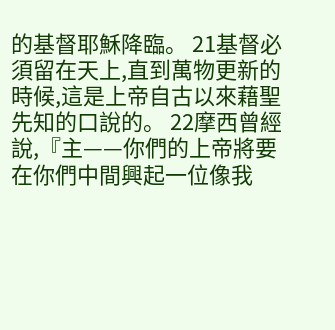的基督耶穌降臨。 21基督必須留在天上,直到萬物更新的時候,這是上帝自古以來藉聖先知的口說的。 22摩西曾經說,『主——你們的上帝將要在你們中間興起一位像我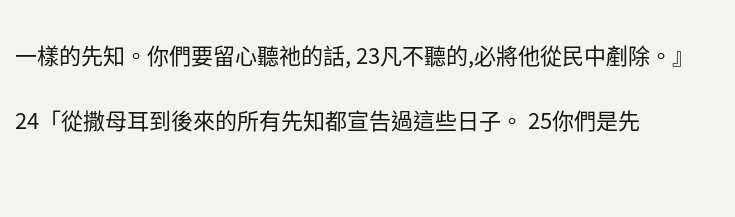一樣的先知。你們要留心聽祂的話, 23凡不聽的,必將他從民中剷除。』

24「從撒母耳到後來的所有先知都宣告過這些日子。 25你們是先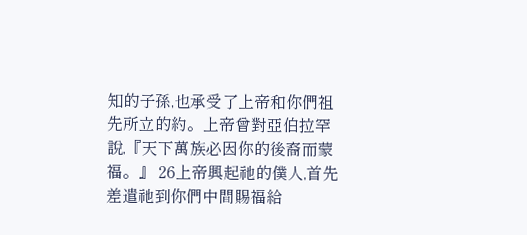知的子孫,也承受了上帝和你們祖先所立的約。上帝曾對亞伯拉罕說,『天下萬族必因你的後裔而蒙福。』 26上帝興起祂的僕人,首先差遣祂到你們中間賜福給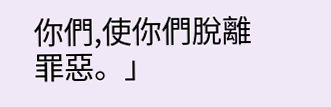你們,使你們脫離罪惡。」